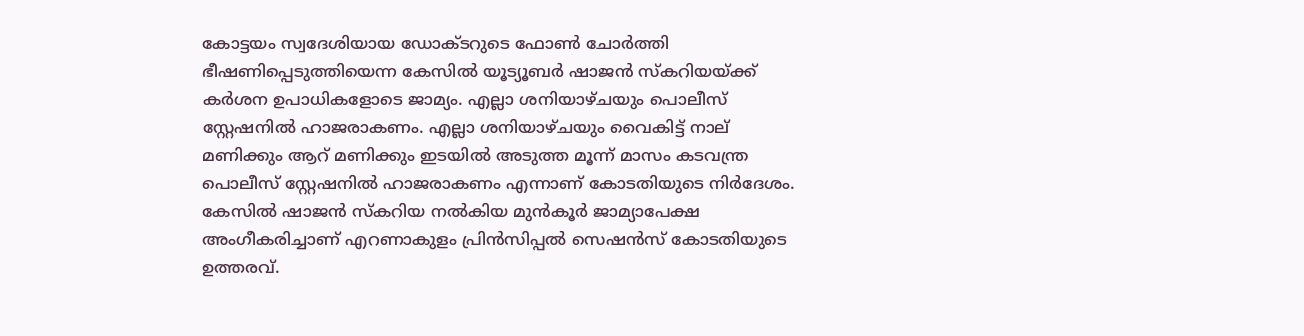കോട്ടയം സ്വദേശിയായ ഡോക്ടറുടെ ഫോൺ ചോർത്തി ഭീഷണിപ്പെടുത്തിയെന്ന കേസിൽ യൂട്യൂബർ ഷാജൻ സ്‌കറിയയ്ക്ക് കർശന ഉപാധികളോടെ ജാമ്യം. എല്ലാ ശനിയാഴ്ചയും പൊലീസ് സ്റ്റേഷനിൽ ഹാജരാകണം. എല്ലാ ശനിയാഴ്ചയും വൈകിട്ട് നാല് മണിക്കും ആറ് മണിക്കും ഇടയിൽ അടുത്ത മൂന്ന് മാസം കടവന്ത്ര പൊലീസ് സ്റ്റേഷനിൽ ഹാജരാകണം എന്നാണ് കോടതിയുടെ നിർദേശം. കേസിൽ ഷാജൻ സ്‌കറിയ നൽകിയ മുൻകൂർ ജാമ്യാപേക്ഷ അംഗീകരിച്ചാണ് എറണാകുളം പ്രിൻസിപ്പൽ സെഷൻസ് കോടതിയുടെ ഉത്തരവ്.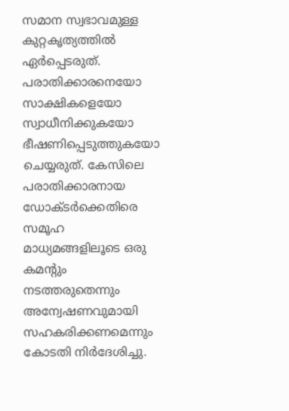സമാന സ്വഭാവമുള്ള കുറ്റകൃത്യത്തിൽ ഏർപ്പെടരുത്. പരാതിക്കാരനെയോ സാക്ഷികളെയോ സ്വാധീനിക്കുകയോ ഭീഷണിപ്പെടുത്തുകയോ ചെയ്യരുത്. കേസിലെ പരാതിക്കാരനായ ഡോക്ടർക്കെതിരെ സമൂഹ മാധ്യമങ്ങളിലൂടെ ഒരു കമന്റും നടത്തരുതെന്നും അന്വേഷണവുമായി സഹകരിക്കണമെന്നും കോടതി നിർദേശിച്ചു.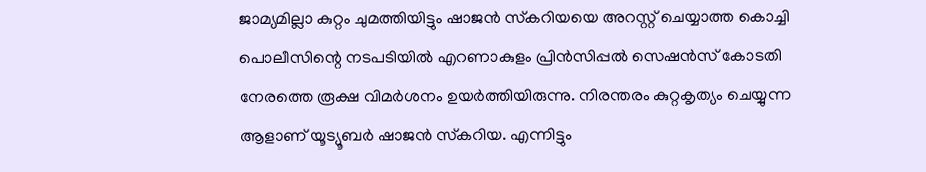ജാമ്യമില്ലാ കുറ്റം ചുമത്തിയിട്ടും ഷാജൻ സ്‌കറിയയെ അറസ്റ്റ് ചെയ്യാത്ത കൊച്ചി പൊലീസിന്റെ നടപടിയിൽ എറണാകുളം പ്രിൻസിപ്പൽ സെഷൻസ് കോടതി നേരത്തെ രൂക്ഷ വിമർശനം ഉയർത്തിയിരുന്നു. നിരന്തരം കുറ്റകൃത്യം ചെയ്യുന്ന ആളാണ് യൂട്യൂബർ ഷാജൻ സ്‌കറിയ. എന്നിട്ടും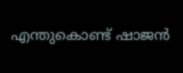എന്തുകൊണ്ട് ഷാജൻ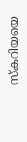സ്‌കറിയയെ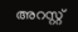അറസ്റ്റ്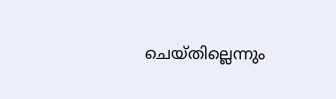ചെയ്തില്ലെന്നും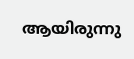ആയിരുന്നു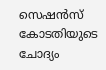സെഷൻസ് കോടതിയുടെ ചോദ്യം